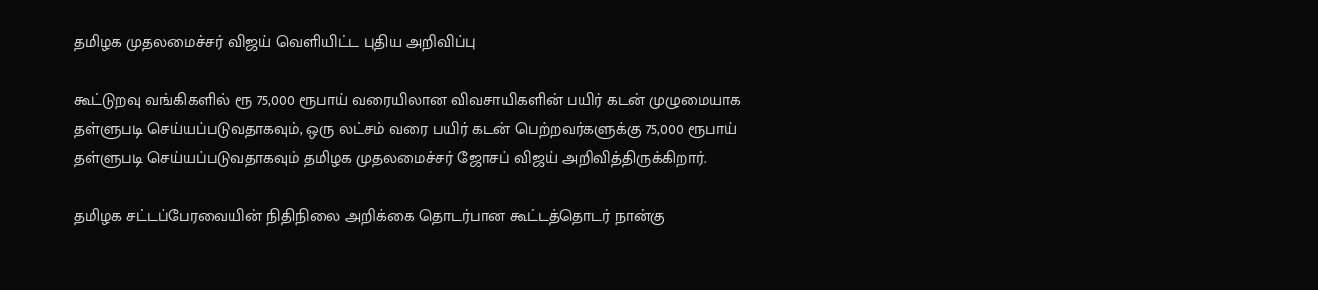தமிழக முதலமைச்சர் விஜய் வெளியிட்ட புதிய அறிவிப்பு

கூட்டுறவு வங்கிகளில் ரூ 75,000 ரூபாய் வரையிலான விவசாயிகளின் பயிர் கடன் முழுமையாக தள்ளுபடி செய்யப்படுவதாகவும், ஒரு லட்சம் வரை பயிர் கடன் பெற்றவர்களுக்கு 75,000 ரூபாய் தள்ளுபடி செய்யப்படுவதாகவும் தமிழக முதலமைச்சர் ஜோசப் விஜய் அறிவித்திருக்கிறார்.

தமிழக சட்டப்பேரவையின் நிதிநிலை அறிக்கை தொடர்பான கூட்டத்தொடர் நான்கு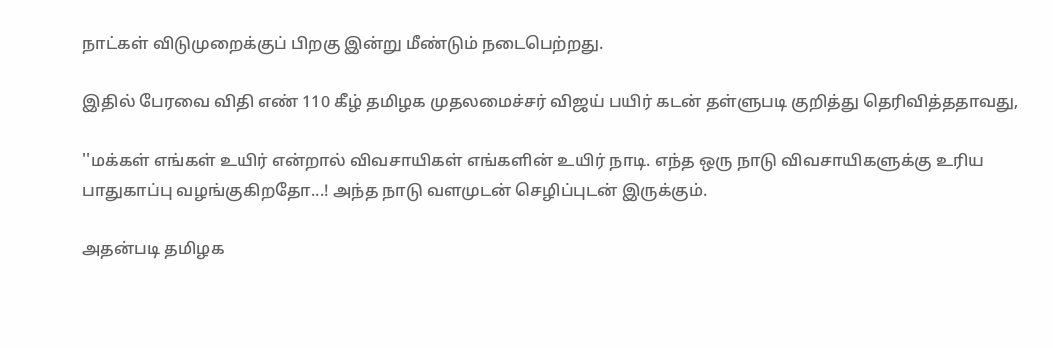நாட்கள் விடுமுறைக்குப் பிறகு இன்று மீண்டும் நடைபெற்றது.

இதில் பேரவை விதி எண் 110 கீழ் தமிழக முதலமைச்சர் விஜய் பயிர் கடன் தள்ளுபடி குறித்து தெரிவித்ததாவது,

''மக்கள் எங்கள் உயிர் என்றால் விவசாயிகள் எங்களின் உயிர் நாடி. எந்த ஒரு நாடு விவசாயிகளுக்கு உரிய பாதுகாப்பு வழங்குகிறதோ...! அந்த நாடு வளமுடன் செழிப்புடன் இருக்கும்.

அதன்படி தமிழக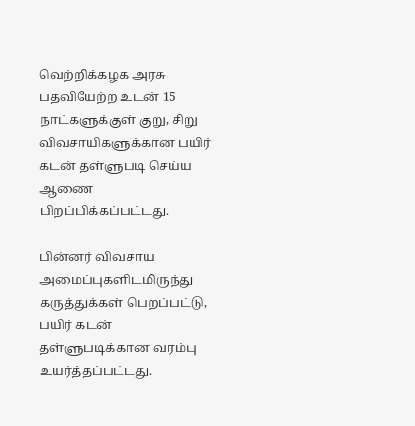வெற்றிக்கழக அரசு பதவியேற்ற உடன் 15 நாட்களுக்குள் குறு, சிறு விவசாயிகளுக்கான பயிர் கடன் தள்ளுபடி செய்ய ஆணை பிறப்பிக்கப்பட்டது.

பின்னர் விவசாய அமைப்புகளிடமிருந்து கருத்துக்கள் பெறப்பட்டு, பயிர் கடன் தள்ளுபடிக்கான வரம்பு உயர்த்தப்பட்டது.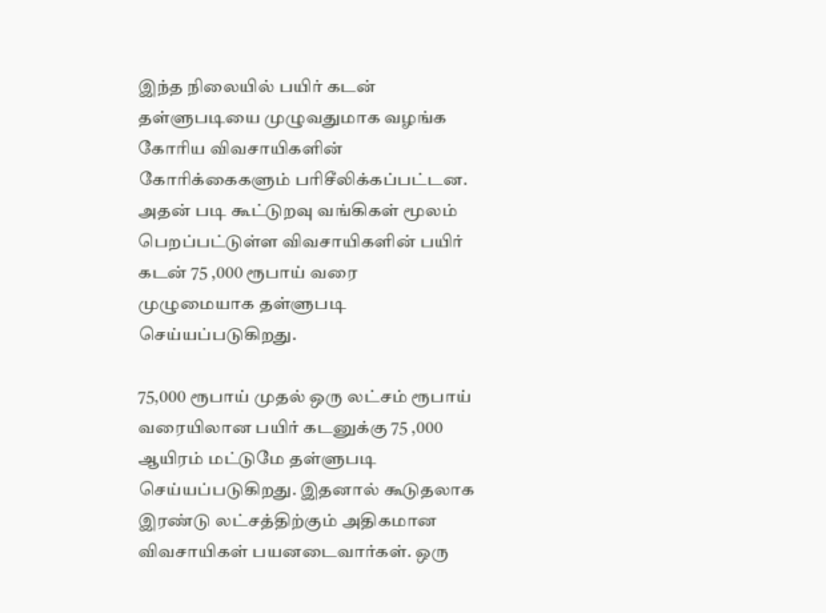இந்த நிலையில் பயிர் கடன் தள்ளுபடியை முழுவதுமாக வழங்க கோரிய விவசாயிகளின் கோரிக்கைகளும் பரிசீலிக்கப்பட்டன. அதன் படி கூட்டுறவு வங்கிகள் மூலம் பெறப்பட்டுள்ள விவசாயிகளின் பயிர் கடன் 75 ,000 ரூபாய் வரை முழுமையாக தள்ளுபடி செய்யப்படுகிறது.

75,000 ரூபாய் முதல் ஒரு லட்சம் ரூபாய் வரையிலான பயிர் கடனுக்கு 75 ,000 ஆயிரம் மட்டுமே தள்ளுபடி செய்யப்படுகிறது. இதனால் கூடுதலாக இரண்டு லட்சத்திற்கும் அதிகமான விவசாயிகள் பயனடைவார்கள். ஒரு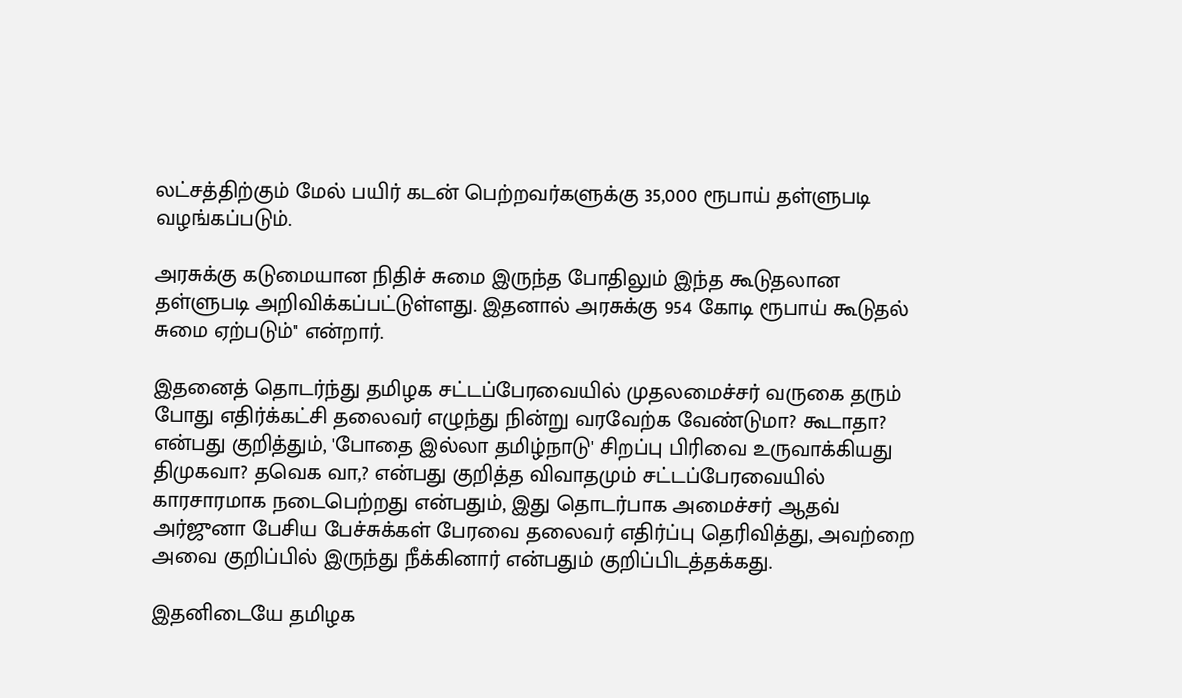லட்சத்திற்கும் மேல் பயிர் கடன் பெற்றவர்களுக்கு 35,000 ரூபாய் தள்ளுபடி வழங்கப்படும்.

அரசுக்கு கடுமையான நிதிச் சுமை இருந்த போதிலும் இந்த கூடுதலான தள்ளுபடி அறிவிக்கப்பட்டுள்ளது. இதனால் அரசுக்கு 954 கோடி ரூபாய் கூடுதல் சுமை ஏற்படும்'' என்றார்.

இதனைத் தொடர்ந்து தமிழக சட்டப்பேரவையில் முதலமைச்சர் வருகை தரும் போது எதிர்க்கட்சி தலைவர் எழுந்து நின்று வரவேற்க வேண்டுமா? கூடாதா? என்பது குறித்தும், 'போதை இல்லா தமிழ்நாடு' சிறப்பு பிரிவை உருவாக்கியது திமுகவா? தவெக வா,? என்பது குறித்த விவாதமும் சட்டப்பேரவையில் காரசாரமாக நடைபெற்றது என்பதும், இது தொடர்பாக அமைச்சர் ஆதவ் அர்ஜுனா பேசிய பேச்சுக்கள் பேரவை தலைவர் எதிர்ப்பு தெரிவித்து, அவற்றை அவை குறிப்பில் இருந்து நீக்கினார் என்பதும் குறிப்பிடத்தக்கது.

இதனிடையே தமிழக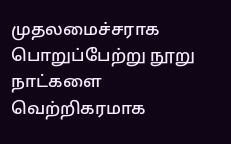முதலமைச்சராக பொறுப்பேற்று நூறு நாட்களை வெற்றிகரமாக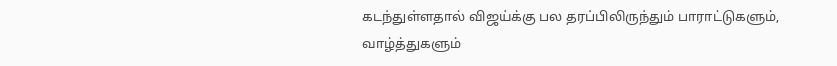கடந்துள்ளதால் விஜய்க்கு பல தரப்பிலிருந்தும் பாராட்டுகளும், வாழ்த்துகளும்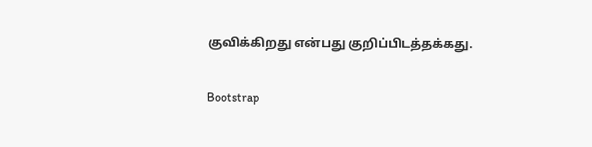குவிக்கிறது என்பது குறிப்பிடத்தக்கது.

Bootstrap